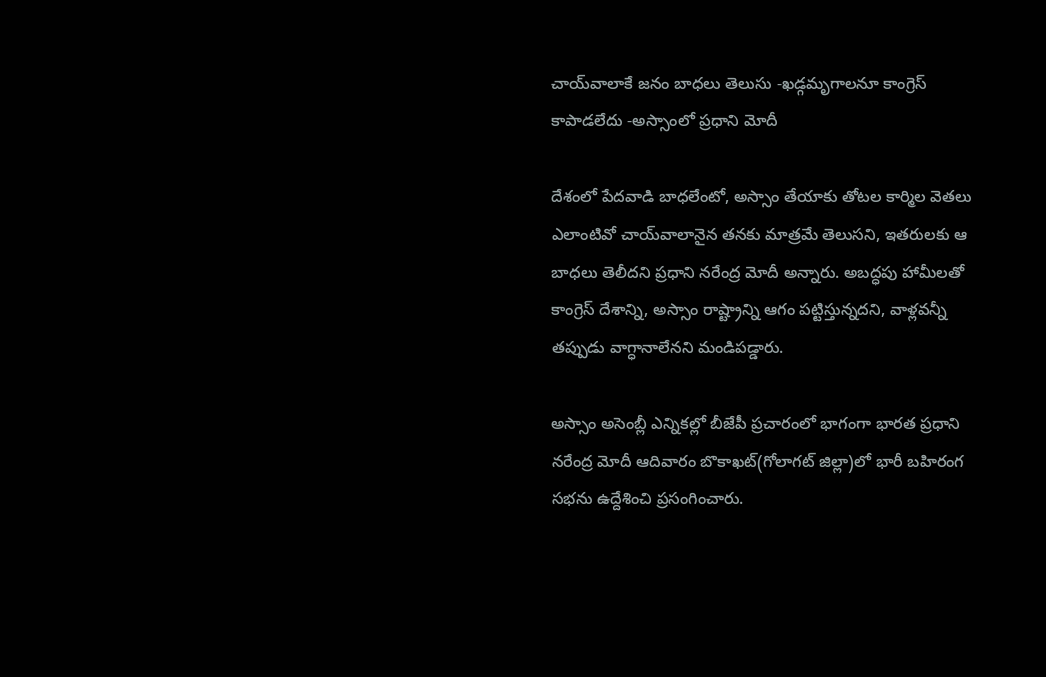చాయ్‌వాలాకే జనం బాధలు తెలుసు -ఖడ్గమృగాలనూ కాంగ్రెస్ కాపాడలేదు -అస్సాంలో ప్రధాని మోదీ

దేశంలో పేదవాడి బాధలేంటో, అస్సాం తేయాకు తోటల కార్మిల వెతలు ఎలాంటివో చాయ్‌‌వాలానైన తనకు మాత్రమే తెలుసని, ఇతరులకు ఆ బాధలు తెలీదని ప్రధాని నరేంద్ర మోదీ అన్నారు. అబద్ధపు హామీలతో కాంగ్రెస్ దేశాన్ని, అస్సాం రాష్ట్రాన్ని ఆగం పట్టిస్తున్నదని, వాళ్లవన్నీ తప్పుడు వాగ్ధానాలేనని మండిపడ్డారు.

అస్సాం అసెంబ్లీ ఎన్నికల్లో బీజేపీ ప్రచారంలో భాగంగా భారత ప్రధాని నరేంద్ర మోదీ ఆదివారం బొకాఖట్(గోలాగట్ జిల్లా)లో భారీ బహిరంగ సభను ఉద్దేశించి ప్రసంగించారు.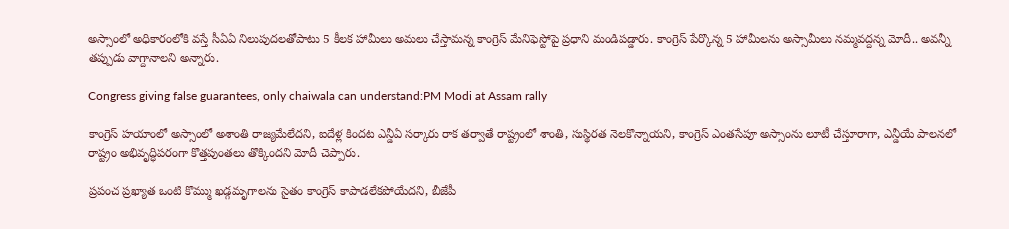అస్సాంలో అధికారంలోకి వస్తే సీఏఏ నిలుపుదలతోపాటు 5 కీలక హామీలు అమలు చేస్తామన్న కాంగ్రెస్ మేనిఫెస్టోపై ప్రధాని మండిపడ్డారు. కాంగ్రెస్ పేర్కొన్న 5 హామీలను అస్సామీలు నమ్మవద్దన్న మోదీ.. అవన్నీ తప్పుడు వాగ్దానాలని అన్నారు.

Congress giving false guarantees, only chaiwala can understand:PM Modi at Assam rally

కాంగ్రెస్ హయాంలో అస్సాంలో అశాంతి రాజ్యమేలేదని, ఐదేళ్ల కిందట ఎన్డీఏ సర్కారు రాక తర్వాతే రాష్ట్రంలో శాంతి, సుస్థిరత నెలకొన్నాయని, కాంగ్రెస్ ఎంతసేపూ అస్సాంను లూటీ చేస్తూరాగా, ఎన్డీయే పాలనలో రాష్ట్రం అభివృద్ధిపరంగా కొత్తపుంతలు తొక్కిందని మోదీ చెప్పారు.

ప్రపంచ ప్రఖ్యాత ఒంటి కొమ్ము ఖడ్గమృగాలను సైతం కాంగ్రెస్ కాపాడలేకపోయేదని, బీజేపీ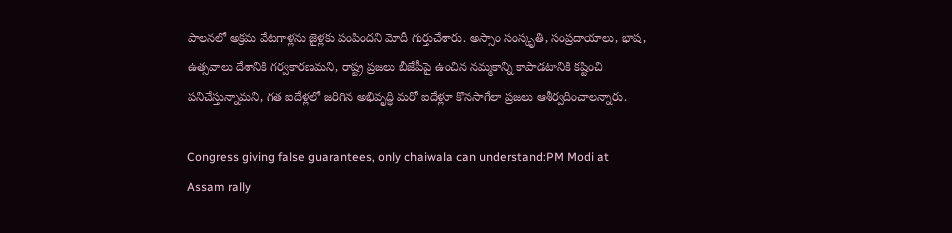పాలనలో అక్రమ వేటగాళ్లను జైళ్లకు పంపిందని మోదీ గుర్తుచేశారు. అస్సాం సంస్కృతి, సంప్రదాయాలు, భాష, ఉత్సవాలు దేశానికి గర్వకారణమని, రాష్ట్ర ప్రజలు బీజేపీపై ఉంచిన నమ్మకాన్ని కాపాడటానికి కష్టించి పనిచేస్తున్నామని, గత ఐదేళ్లలో జరిగిన అభివృద్ధి మరో ఐదేళ్లూ కొనసాగేలా ప్రజలు ఆశీర్వదించాలన్నారు.

Congress giving false guarantees, only chaiwala can understand:PM Modi at Assam rally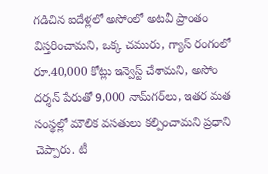గడిచిన ఐదేళ్లలో అసోంలో అటవీ ప్రాంతం విస్తరించామని, ఒక్క చమురు, గ్యాస్ రంగంలో రూ.40,000 కోట్లు ఇన్వెస్ట్ చేశామని, అసోం దర్శన్ పేరుతో 9,000 నామ్‌గర్‌లు, ఇతర మత సంస్థల్లో మౌలిక వసతులు కల్పించామని ప్రధాని చెప్పారు. టీ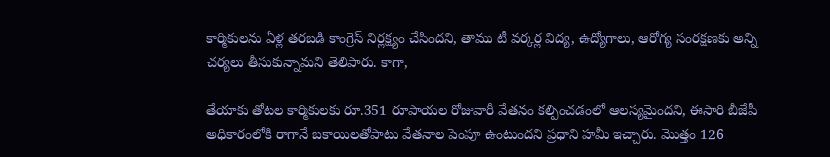కార్మికులను ఏళ్ల తరబడి కాంగ్రెస్ నిర్లక్ష్యం చేసిందని, తాము టీ వర్కర్ల విద్య, ఉద్యోగాలు, ఆరోగ్య సంరక్షణకు అన్ని చర్యలు తీసుకున్నామని తెలిపారు. కాగా,

తేయాకు తోటల కార్మికులకు రూ.351 రూపాయల రోజువారీ వేతనం కల్పించడంలో ఆలస్యమైందని, ఈసారి బీజేపీ అధికారంలోకి రాగానే బకాయిలతోపాటు వేతనాల పెంపూ ఉంటుందని ప్రధాని హమీ ఇచ్చారు. మొత్తం 126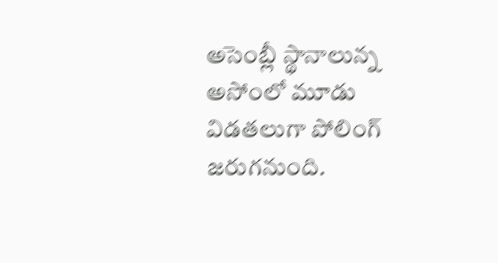అసెంబ్లీ స్థానాలున్న అసోంలో మూడు విడతలుగా పోలింగ్ జరుగనుంది.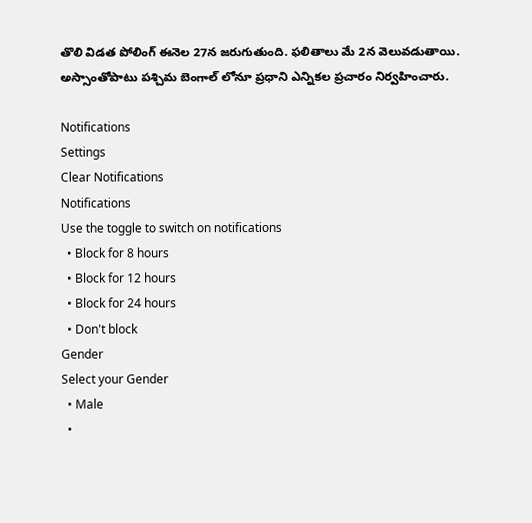తొలి విడత పోలింగ్ ఈనెల 27న జరుగుతుంది. ఫలితాలు మే 2న వెలువడుతాయి. అస్సాంతోపాటు పశ్చిమ బెంగాల్ లోనూ ప్రధాని ఎన్నికల ప్రచారం నిర్వహించారు.

Notifications
Settings
Clear Notifications
Notifications
Use the toggle to switch on notifications
  • Block for 8 hours
  • Block for 12 hours
  • Block for 24 hours
  • Don't block
Gender
Select your Gender
  • Male
  •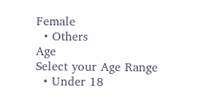Female
  • Others
Age
Select your Age Range
  • Under 18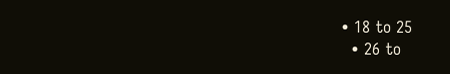• 18 to 25
  • 26 to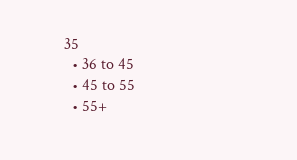35
  • 36 to 45
  • 45 to 55
  • 55+